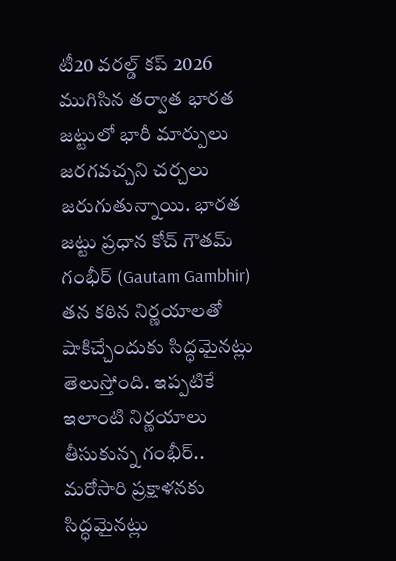టీ20 వరల్డ్ కప్ 2026 ముగిసిన తర్వాత భారత జట్టులో భారీ మార్పులు జరగవచ్చని చర్చలు జరుగుతున్నాయి. భారత జట్టు ప్రధాన కోచ్ గౌతమ్ గంభీర్ (Gautam Gambhir) తన కఠిన నిర్ణయాలతో షాకిచ్చేందుకు సిద్ధమైనట్లు తెలుస్తోంది. ఇప్పటికే ఇలాంటి నిర్ణయాలు తీసుకున్న గంభీర్.. మరోసారి ప్రక్షాళనకు సిద్ధమైనట్లు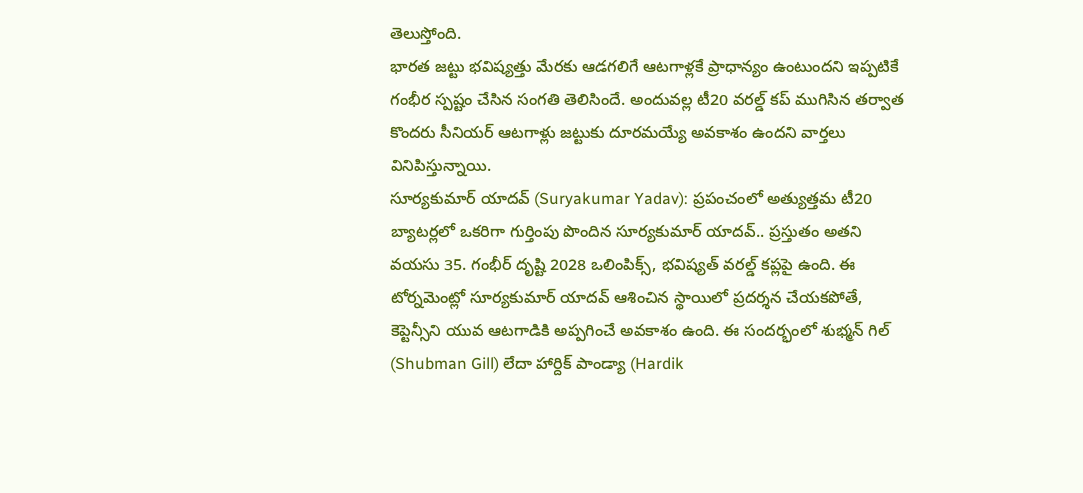తెలుస్తోంది.
భారత జట్టు భవిష్యత్తు మేరకు ఆడగలిగే ఆటగాళ్లకే ప్రాధాన్యం ఉంటుందని ఇప్పటికే గంభీర స్పష్టం చేసిన సంగతి తెలిసిందే. అందువల్ల టీ20 వరల్డ్ కప్ ముగిసిన తర్వాత కొందరు సీనియర్ ఆటగాళ్లు జట్టుకు దూరమయ్యే అవకాశం ఉందని వార్తలు వినిపిస్తున్నాయి.
సూర్యకుమార్ యాదవ్ (Suryakumar Yadav): ప్రపంచంలో అత్యుత్తమ టీ20 బ్యాటర్లలో ఒకరిగా గుర్తింపు పొందిన సూర్యకుమార్ యాదవ్.. ప్రస్తుతం అతని వయసు 35. గంభీర్ దృష్టి 2028 ఒలింపిక్స్, భవిష్యత్ వరల్డ్ కప్లపై ఉంది. ఈ టోర్నమెంట్లో సూర్యకుమార్ యాదవ్ ఆశించిన స్థాయిలో ప్రదర్శన చేయకపోతే, కెప్టెన్సీని యువ ఆటగాడికి అప్పగించే అవకాశం ఉంది. ఈ సందర్భంలో శుభ్మన్ గిల్ (Shubman Gill) లేదా హార్దిక్ పాండ్యా (Hardik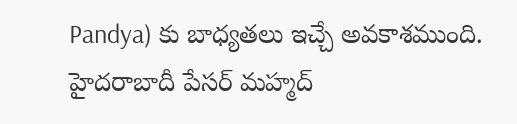Pandya) కు బాధ్యతలు ఇచ్చే అవకాశముంది.
హైదరాబాదీ పేసర్ మహ్మద్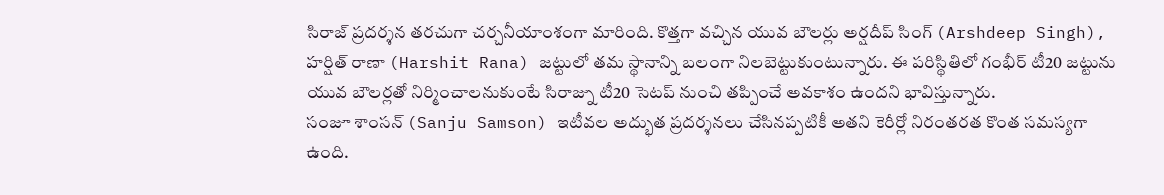సిరాజ్ ప్రదర్శన తరచుగా చర్చనీయాంశంగా మారింది. కొత్తగా వచ్చిన యువ బౌలర్లు అర్షదీప్ సింగ్ (Arshdeep Singh), హర్షిత్ రాణా (Harshit Rana) జట్టులో తమ స్థానాన్ని బలంగా నిలబెట్టుకుంటున్నారు. ఈ పరిస్థితిలో గంభీర్ టీ20 జట్టును యువ బౌలర్లతో నిర్మించాలనుకుంటే సిరాజ్ను టీ20 సెటప్ నుంచి తప్పించే అవకాశం ఉందని భావిస్తున్నారు.
సంజూ శాంసన్ (Sanju Samson) ఇటీవల అద్భుత ప్రదర్శనలు చేసినప్పటికీ అతని కెరీర్లో నిరంతరత కొంత సమస్యగా ఉంది.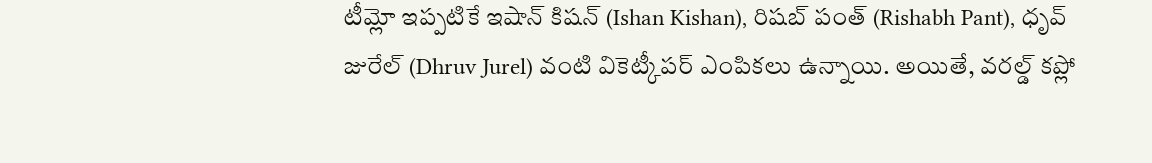టీమ్లో ఇప్పటికే ఇషాన్ కిషన్ (Ishan Kishan), రిషబ్ పంత్ (Rishabh Pant), ధృవ్ జురేల్ (Dhruv Jurel) వంటి వికెట్కీపర్ ఎంపికలు ఉన్నాయి. అయితే, వరల్డ్ కప్లో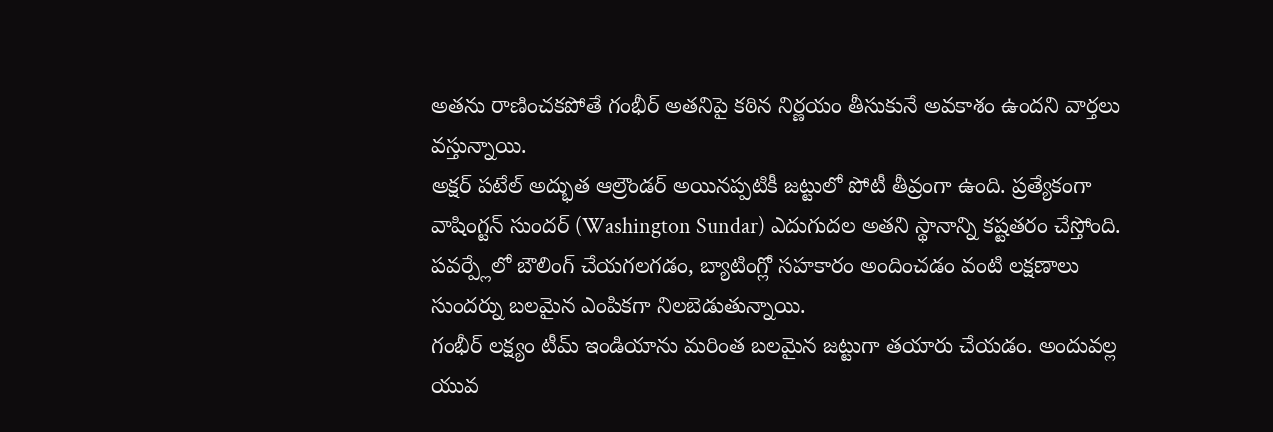అతను రాణించకపోతే గంభీర్ అతనిపై కఠిన నిర్ణయం తీసుకునే అవకాశం ఉందని వార్తలు వస్తున్నాయి.
అక్షర్ పటేల్ అద్భుత ఆల్రౌండర్ అయినప్పటికీ జట్టులో పోటీ తీవ్రంగా ఉంది. ప్రత్యేకంగా వాషింగ్టన్ సుందర్ (Washington Sundar) ఎదుగుదల అతని స్థానాన్ని కష్టతరం చేస్తోంది. పవర్ప్లేలో బౌలింగ్ చేయగలగడం, బ్యాటింగ్లో సహకారం అందించడం వంటి లక్షణాలు సుందర్ను బలమైన ఎంపికగా నిలబెడుతున్నాయి.
గంభీర్ లక్ష్యం టీమ్ ఇండియాను మరింత బలమైన జట్టుగా తయారు చేయడం. అందువల్ల యువ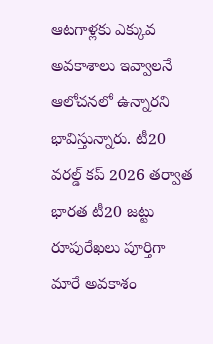ఆటగాళ్లకు ఎక్కువ అవకాశాలు ఇవ్వాలనే ఆలోచనలో ఉన్నారని భావిస్తున్నారు. టీ20 వరల్డ్ కప్ 2026 తర్వాత భారత టీ20 జట్టు రూపురేఖలు పూర్తిగా మారే అవకాశం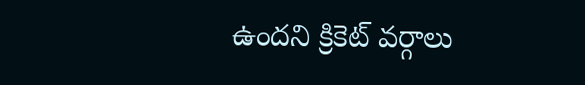ఉందని క్రికెట్ వర్గాలు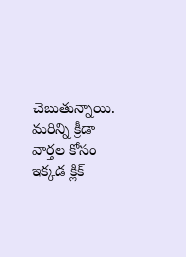చెబుతున్నాయి.
మరిన్ని క్రీడా వార్తల కోసం ఇక్కడ క్లిక్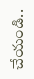చేయండి..